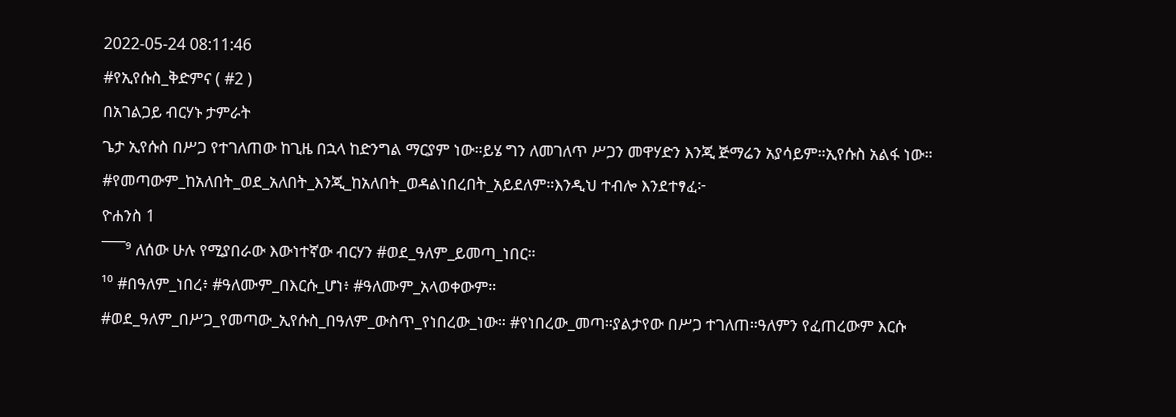2022-05-24 08:11:46
#የኢየሱስ_ቅድምና ( #2 )
በአገልጋይ ብርሃኑ ታምራት
ጌታ ኢየሱስ በሥጋ የተገለጠው ከጊዜ በኋላ ከድንግል ማርያም ነው።ይሄ ግን ለመገለጥ ሥጋን መዋሃድን እንጂ ጅማሬን አያሳይም።ኢየሱስ አልፋ ነው። #የመጣውም_ከአለበት_ወደ_አለበት_እንጂ_ከአለበት_ወዳልነበረበት_አይደለም።እንዲህ ተብሎ እንደተፃፈ፦
ዮሐንስ 1
¯¯¯⁹ ለሰው ሁሉ የሚያበራው እውነተኛው ብርሃን #ወደ_ዓለም_ይመጣ_ነበር።
¹⁰ #በዓለም_ነበረ፥ #ዓለሙም_በእርሱ_ሆነ፥ #ዓለሙም_አላወቀውም።
#ወደ_ዓለም_በሥጋ_የመጣው_ኢየሱስ_በዓለም_ውስጥ_የነበረው_ነው። #የነበረው_መጣ።ያልታየው በሥጋ ተገለጠ።ዓለምን የፈጠረውም እርሱ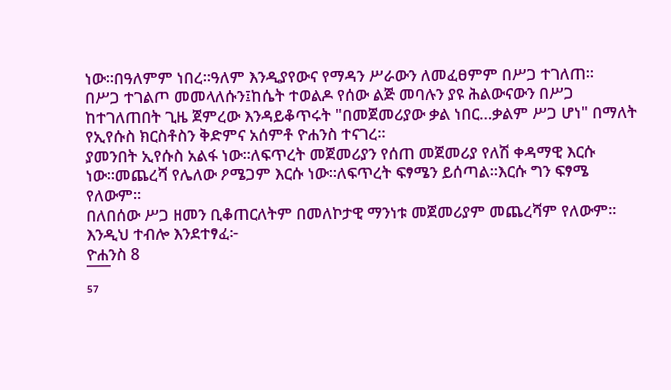ነው።በዓለምም ነበረ።ዓለም እንዲያየውና የማዳን ሥራውን ለመፈፀምም በሥጋ ተገለጠ።
በሥጋ ተገልጦ መመላለሱን፤ከሴት ተወልዶ የሰው ልጅ መባሉን ያዩ ሕልውናውን በሥጋ ከተገለጠበት ጊዜ ጀምረው እንዳይቆጥሩት "በመጀመሪያው ቃል ነበር…ቃልም ሥጋ ሆነ" በማለት የኢየሱስ ክርስቶስን ቅድምና አሰምቶ ዮሐንስ ተናገረ።
ያመንበት ኢየሱስ አልፋ ነው።ለፍጥረት መጀመሪያን የሰጠ መጀመሪያ የለሽ ቀዳማዊ እርሱ ነው።መጨረሻ የሌለው ዖሜጋም እርሱ ነው።ለፍጥረት ፍፃሜን ይሰጣል።እርሱ ግን ፍፃሜ የለውም።
በለበሰው ሥጋ ዘመን ቢቆጠርለትም በመለኮታዊ ማንነቱ መጀመሪያም መጨረሻም የለውም።
እንዲህ ተብሎ እንደተፃፈ፦
ዮሐንስ 8
¯¯¯
⁵⁷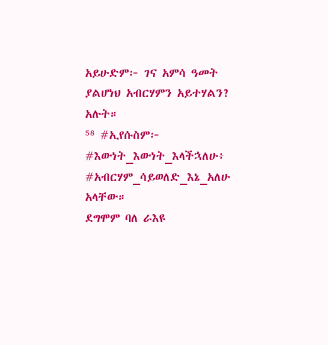አይሁድም፦ ገና አምሳ ዓመት ያልሆነህ አብርሃምን አይተሃልን? አሉት።
⁵⁸ #ኢየሱስም፦ #እውነት_እውነት_እላችኋለሁ፥ #አብርሃም_ሳይወለድ_እኔ_አለሁ አላቸው።
ደግሞም ባለ ራእዩ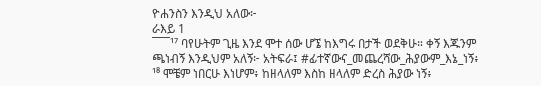ዮሐንስን እንዲህ አለው፦
ራእይ 1
¯¯¯¹⁷ ባየሁትም ጊዜ እንደ ሞተ ሰው ሆኜ ከእግሩ በታች ወደቅሁ። ቀኝ እጁንም ጫነብኝ እንዲህም አለኝ፦ አትፍራ፤ #ፊተኛውና_መጨረሻው_ሕያውም_እኔ_ነኝ፥
¹⁸ ሞቼም ነበርሁ እነሆም፥ ከዘላለም እስከ ዘላለም ድረስ ሕያው ነኝ፥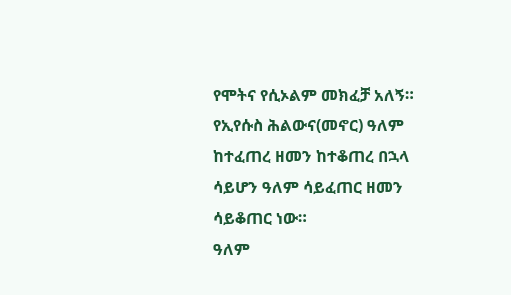የሞትና የሲኦልም መክፈቻ አለኝ።
የኢየሱስ ሕልውና(መኖር) ዓለም ከተፈጠረ ዘመን ከተቆጠረ በኋላ ሳይሆን ዓለም ሳይፈጠር ዘመን ሳይቆጠር ነው።
ዓለም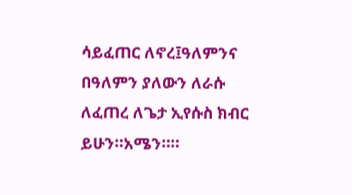ሳይፈጠር ለኖረ፤ዓለምንና በዓለምን ያለውን ለራሱ ለፈጠረ ለጌታ ኢየሱስ ክብር ይሁን።አሜን።።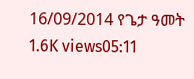16/09/2014 የጌታ ዓመት
1.6K views05:11